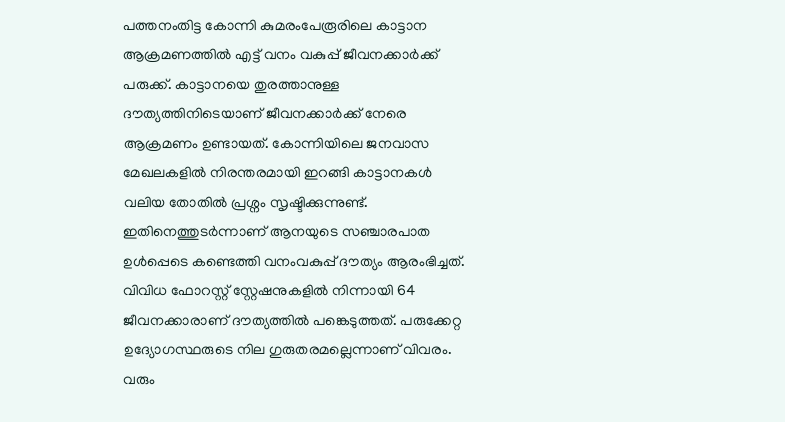പത്തനംതിട്ട കോന്നി കുമരംപേരൂരിലെ കാട്ടാന ആക്രമണത്തിൽ എട്ട് വനം വകുപ്പ് ജീവനക്കാർക്ക് പരുക്ക്. കാട്ടാനയെ തുരത്താനുള്ള ദൗത്യത്തിനിടെയാണ് ജീവനക്കാർക്ക് നേരെ ആക്രമണം ഉണ്ടായത്. കോന്നിയിലെ ജനവാസ മേഖലകളിൽ നിരന്തരമായി ഇറങ്ങി കാട്ടാനകൾ വലിയ തോതിൽ പ്രശ്നം സൃഷ്ടിക്കുന്നുണ്ട്. ഇതിനെത്തുടർന്നാണ് ആനയുടെ സഞ്ചാരപാത ഉൾപ്പെടെ കണ്ടെത്തി വനംവകുപ്പ് ദൗത്യം ആരംഭിച്ചത്.
വിവിധ ഫോറസ്റ്റ് സ്റ്റേഷനുകളിൽ നിന്നായി 64 ജീവനക്കാരാണ് ദൗത്യത്തിൽ പങ്കെടുത്തത്. പരുക്കേറ്റ ഉദ്യോഗസ്ഥരുടെ നില ഗുരുതരമല്ലെന്നാണ് വിവരം. വരും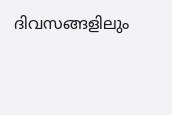ദിവസങ്ങളിലും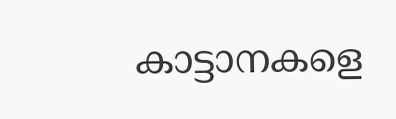കാട്ടാനകളെ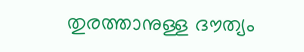തുരത്താനുള്ള ദൗത്യം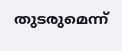തുടരുമെന്ന്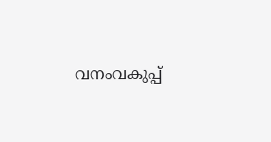വനംവകുപ്പ്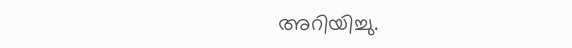അറിയിച്ചു.